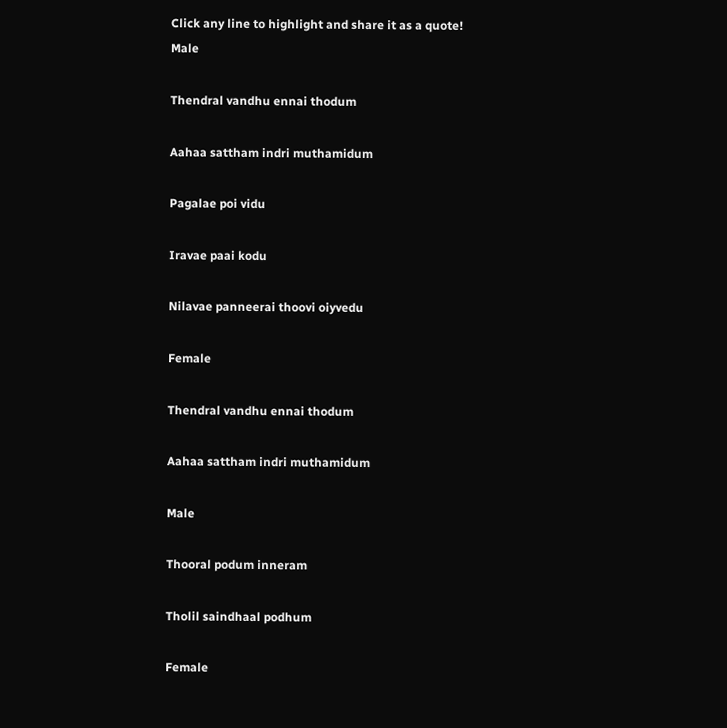Click any line to highlight and share it as a quote!
Male

Thendral vandhu ennai thodum

Aahaa sattham indri muthamidum

Pagalae poi vidu

Iravae paai kodu

Nilavae panneerai thoovi oiyvedu

Female

Thendral vandhu ennai thodum

Aahaa sattham indri muthamidum

Male

Thooral podum inneram

Tholil saindhaal podhum

Female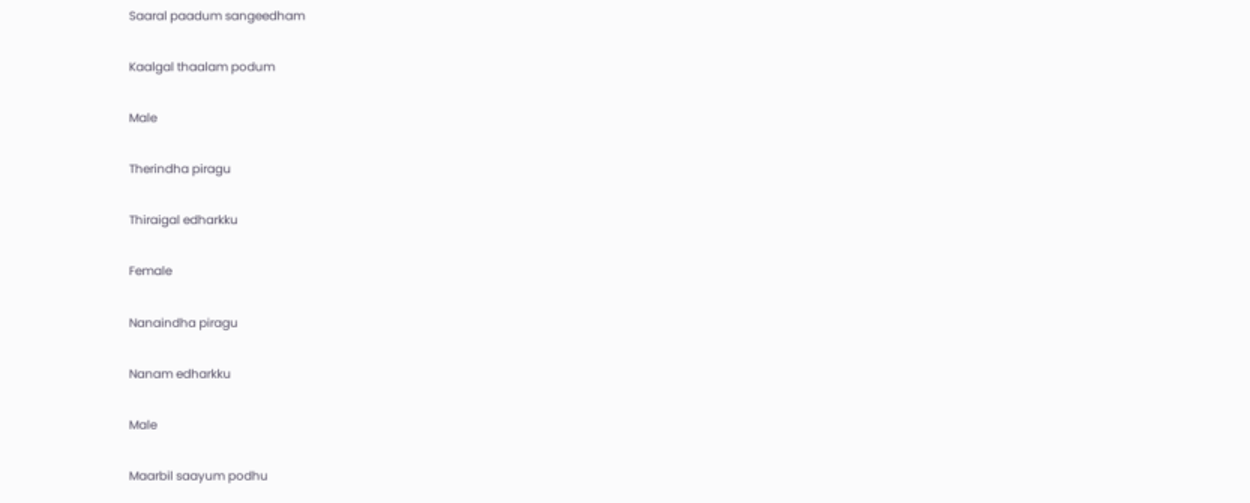Saaral paadum sangeedham

Kaalgal thaalam podum

Male

Therindha piragu

Thiraigal edharkku

Female

Nanaindha piragu

Nanam edharkku

Male

Maarbil saayum podhu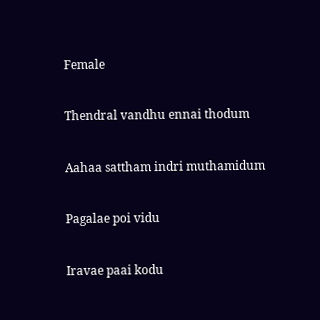Female

Thendral vandhu ennai thodum

Aahaa sattham indri muthamidum

Pagalae poi vidu

Iravae paai kodu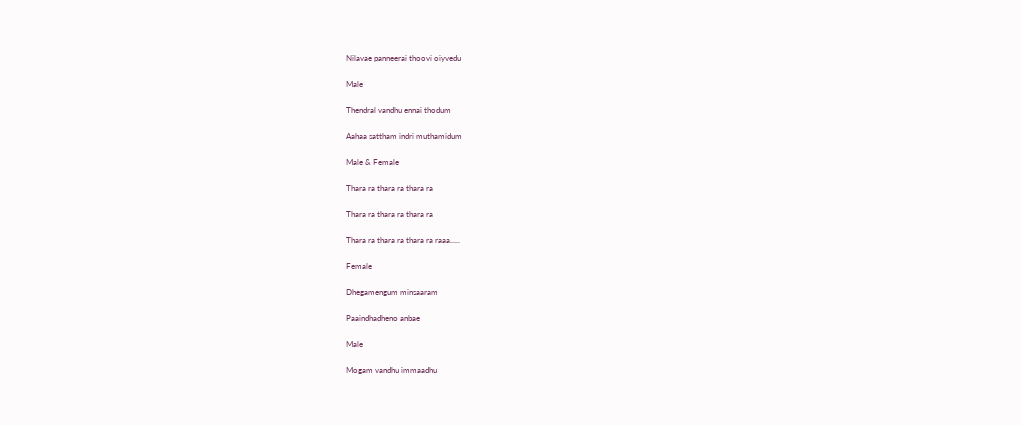Nilavae panneerai thoovi oiyvedu

Male

Thendral vandhu ennai thodum

Aahaa sattham indri muthamidum

Male & Female

Thara ra thara ra thara ra

Thara ra thara ra thara ra

Thara ra thara ra thara ra raaa…..

Female

Dhegamengum minsaaram

Paaindhadheno anbae

Male

Mogam vandhu immaadhu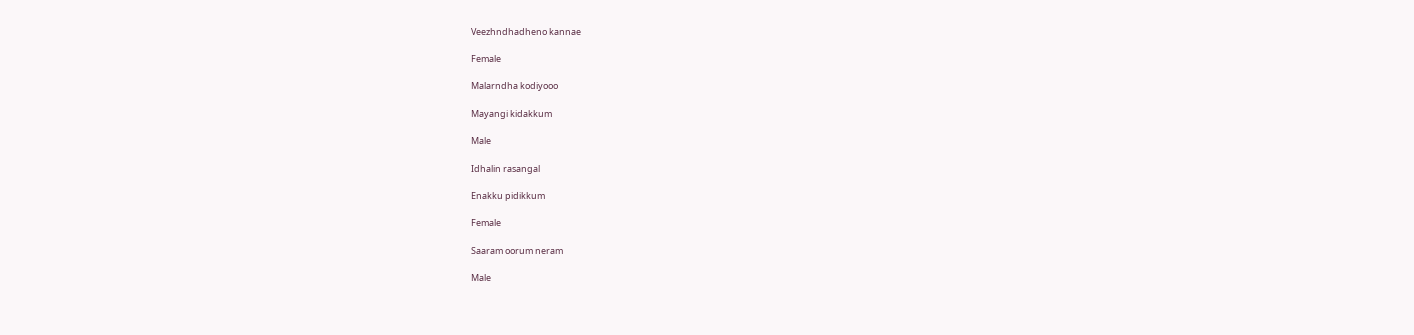Veezhndhadheno kannae

Female

Malarndha kodiyooo

Mayangi kidakkum

Male

Idhalin rasangal

Enakku pidikkum

Female

Saaram oorum neram

Male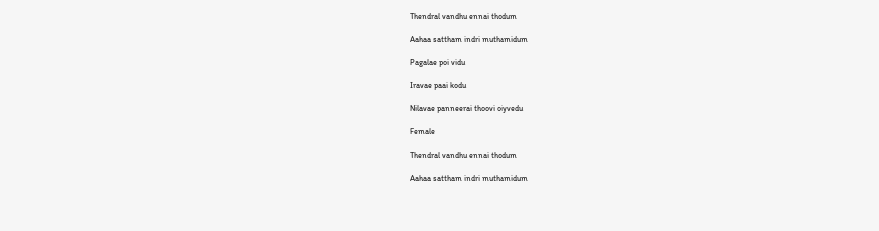Thendral vandhu ennai thodum

Aahaa sattham indri muthamidum

Pagalae poi vidu

Iravae paai kodu

Nilavae panneerai thoovi oiyvedu

Female

Thendral vandhu ennai thodum

Aahaa sattham indri muthamidum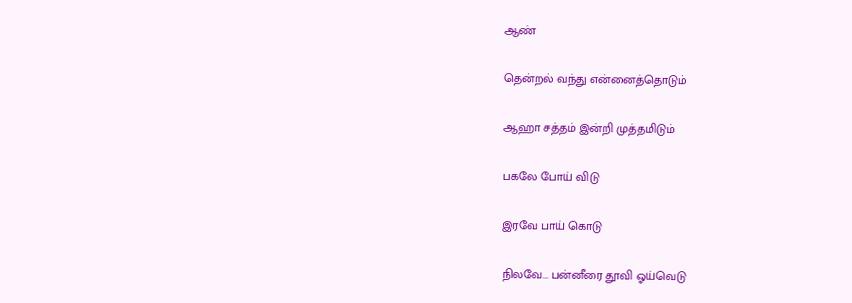ஆண்

தென்றல் வந்து என்னைத்தொடும்

ஆஹா சத்தம் இன்றி முத்தமிடும்

பகலே போய் விடு

இரவே பாய் கொடு

நிலவே... பன்னீரை தூவி ஓய்வெடு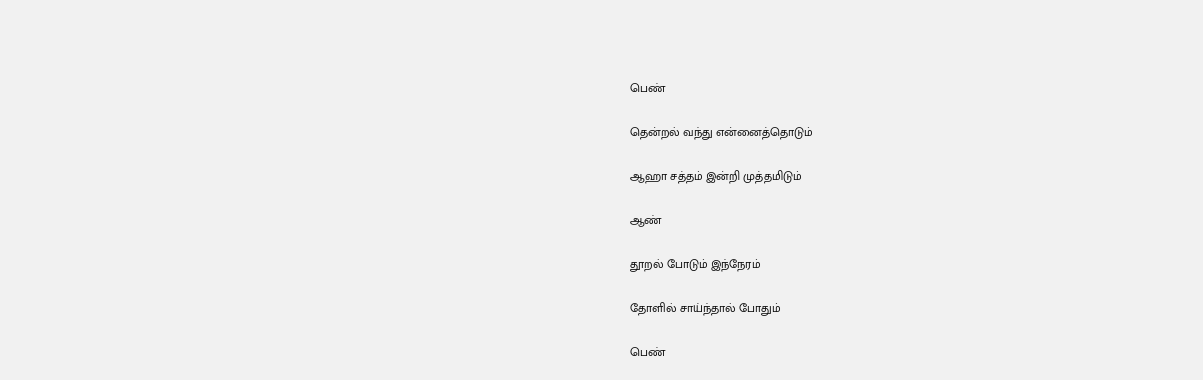பெண்

தென்றல் வந்து என்னைத்தொடும்

ஆஹா சத்தம் இன்றி முத்தமிடும்

ஆண்

தூறல் போடும் இந்நேரம்

தோளில் சாய்ந்தால் போதும்

பெண்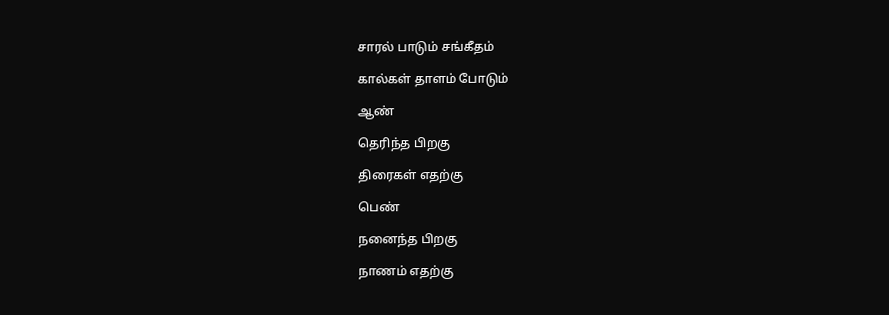சாரல் பாடும் சங்கீதம்

கால்கள் தாளம் போடும்

ஆண்

தெரிந்த பிறகு

திரைகள் எதற்கு

பெண்

நனைந்த பிறகு

நாணம் எதற்கு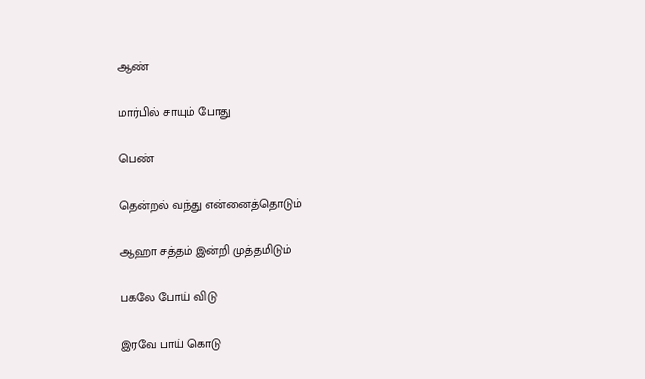ஆண்

மார்பில் சாயும் போது

பெண்

தென்றல் வந்து என்னைத்தொடும்

ஆஹா சத்தம் இன்றி முத்தமிடும்

பகலே போய் விடு

இரவே பாய் கொடு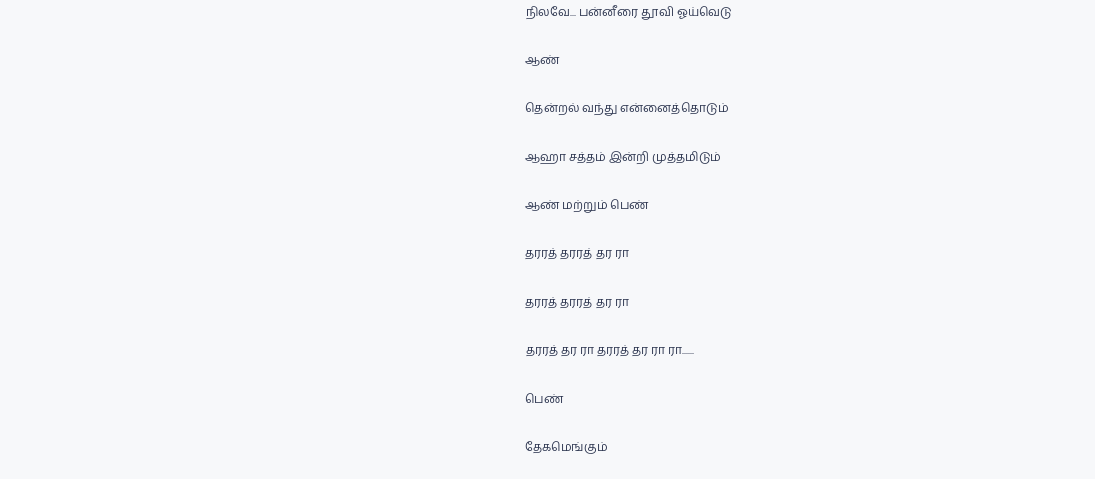நிலவே... பன்னீரை தூவி ஓய்வெடு

ஆண்

தென்றல் வந்து என்னைத்தொடும்

ஆஹா சத்தம் இன்றி முத்தமிடும்

ஆண் மற்றும் பெண்

தரரத் தரரத் தர ரா

தரரத் தரரத் தர ரா

தரரத் தர ரா தரரத் தர ரா ரா......

பெண்

தேகமெங்கும்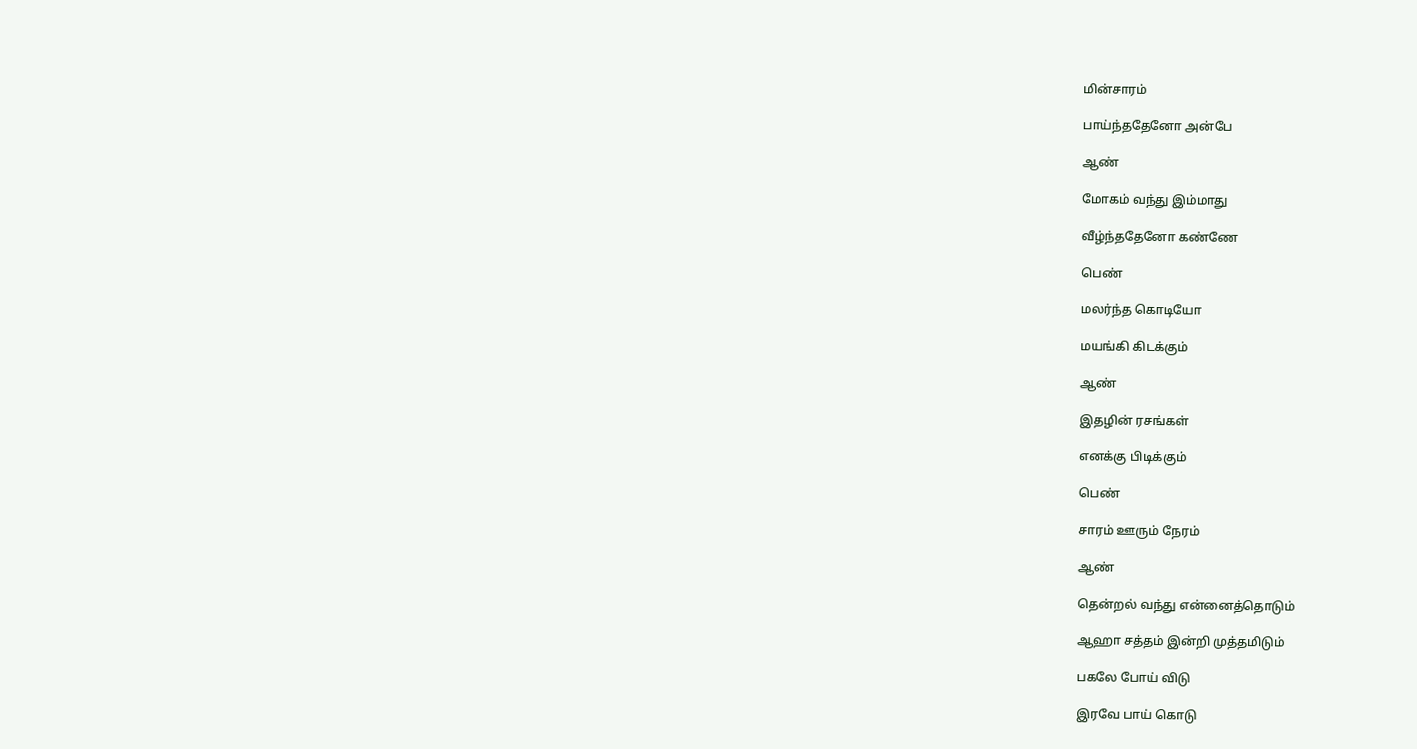மின்சாரம்

பாய்ந்ததேனோ அன்பே

ஆண்

மோகம் வந்து இம்மாது

வீழ்ந்ததேனோ கண்ணே

பெண்

மலர்ந்த கொடியோ

மயங்கி கிடக்கும்

ஆண்

இதழின் ரசங்கள்

எனக்கு பிடிக்கும்

பெண்

சாரம் ஊரும் நேரம்

ஆண்

தென்றல் வந்து என்னைத்தொடும்

ஆஹா சத்தம் இன்றி முத்தமிடும்

பகலே போய் விடு

இரவே பாய் கொடு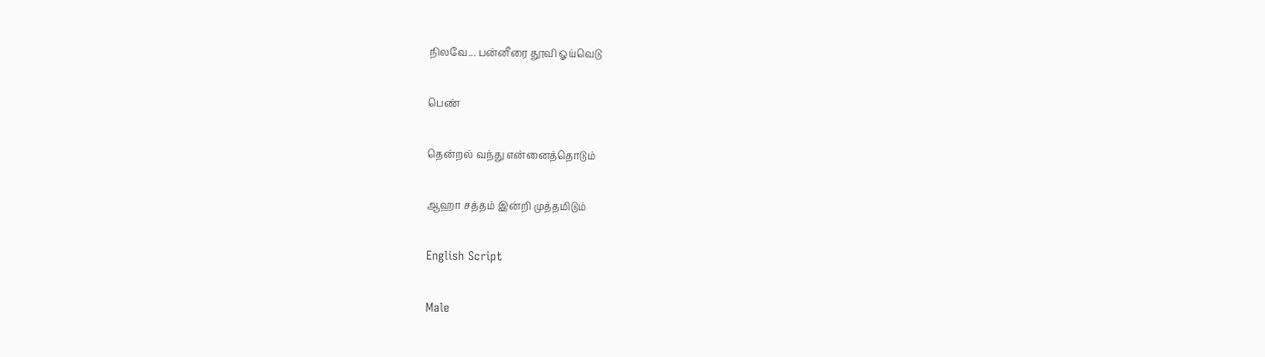நிலவே... பன்னீரை தூவி ஓய்வெடு

பெண்

தென்றல் வந்து என்னைத்தொடும்

ஆஹா சத்தம் இன்றி முத்தமிடும்

English Script

Male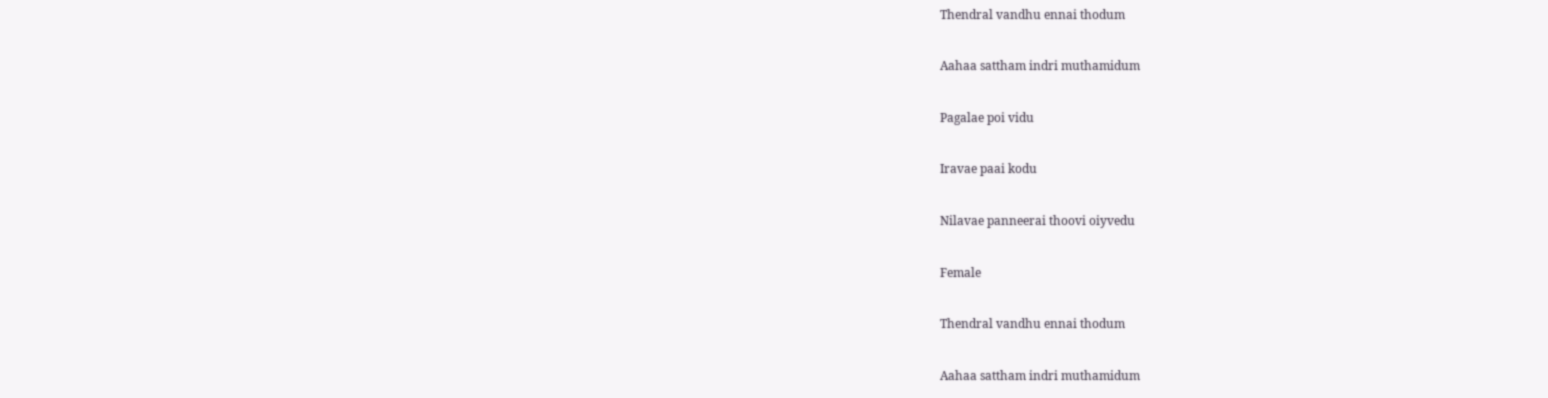Thendral vandhu ennai thodum

Aahaa sattham indri muthamidum

Pagalae poi vidu

Iravae paai kodu

Nilavae panneerai thoovi oiyvedu

Female

Thendral vandhu ennai thodum

Aahaa sattham indri muthamidum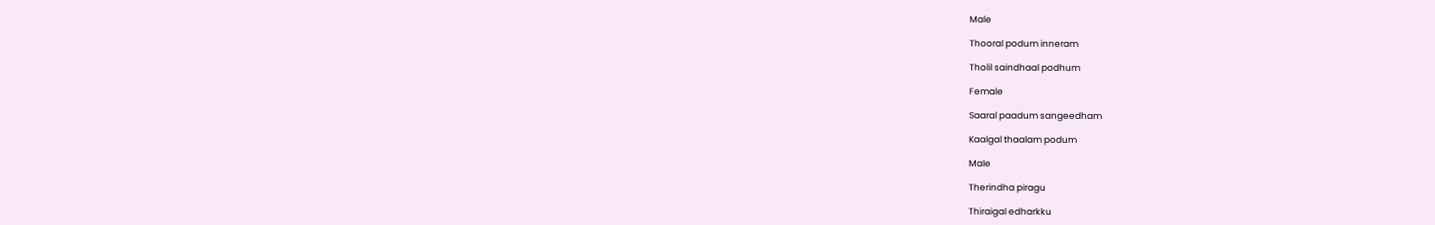Male

Thooral podum inneram

Tholil saindhaal podhum

Female

Saaral paadum sangeedham

Kaalgal thaalam podum

Male

Therindha piragu

Thiraigal edharkku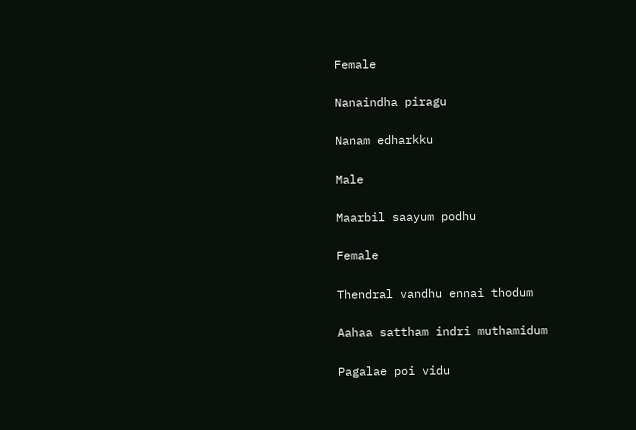Female

Nanaindha piragu

Nanam edharkku

Male

Maarbil saayum podhu

Female

Thendral vandhu ennai thodum

Aahaa sattham indri muthamidum

Pagalae poi vidu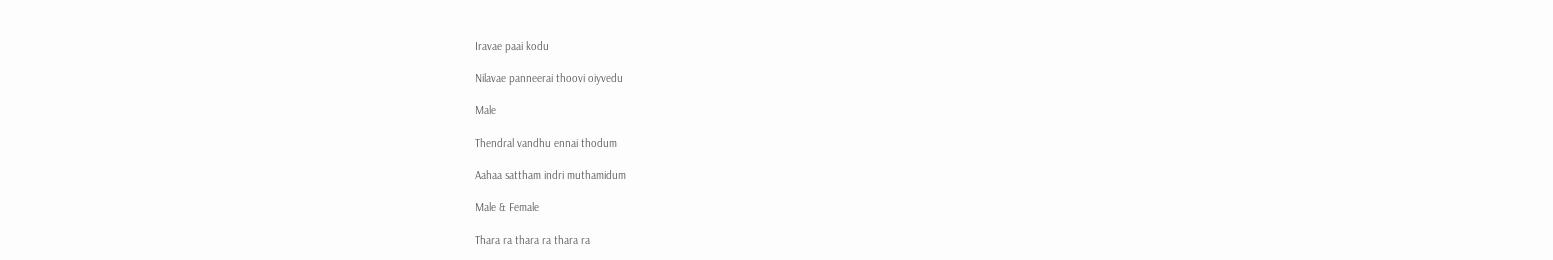Iravae paai kodu

Nilavae panneerai thoovi oiyvedu

Male

Thendral vandhu ennai thodum

Aahaa sattham indri muthamidum

Male & Female

Thara ra thara ra thara ra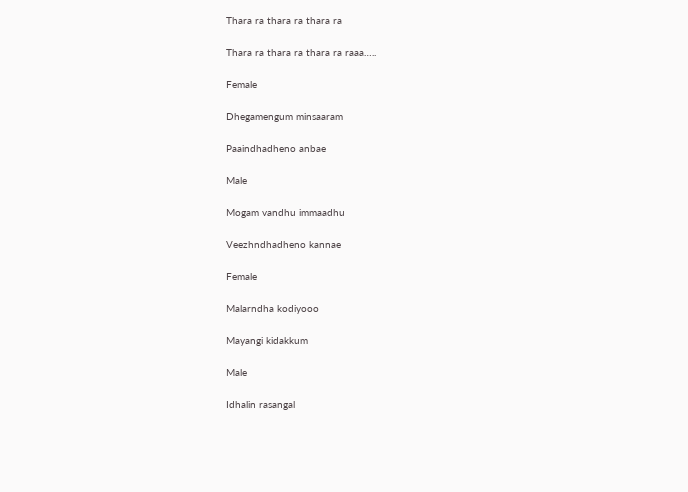Thara ra thara ra thara ra

Thara ra thara ra thara ra raaa…..

Female

Dhegamengum minsaaram

Paaindhadheno anbae

Male

Mogam vandhu immaadhu

Veezhndhadheno kannae

Female

Malarndha kodiyooo

Mayangi kidakkum

Male

Idhalin rasangal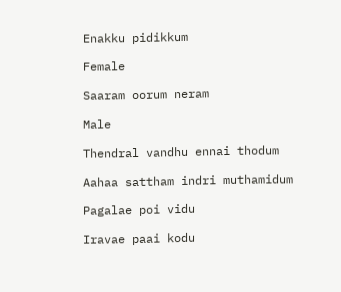Enakku pidikkum

Female

Saaram oorum neram

Male

Thendral vandhu ennai thodum

Aahaa sattham indri muthamidum

Pagalae poi vidu

Iravae paai kodu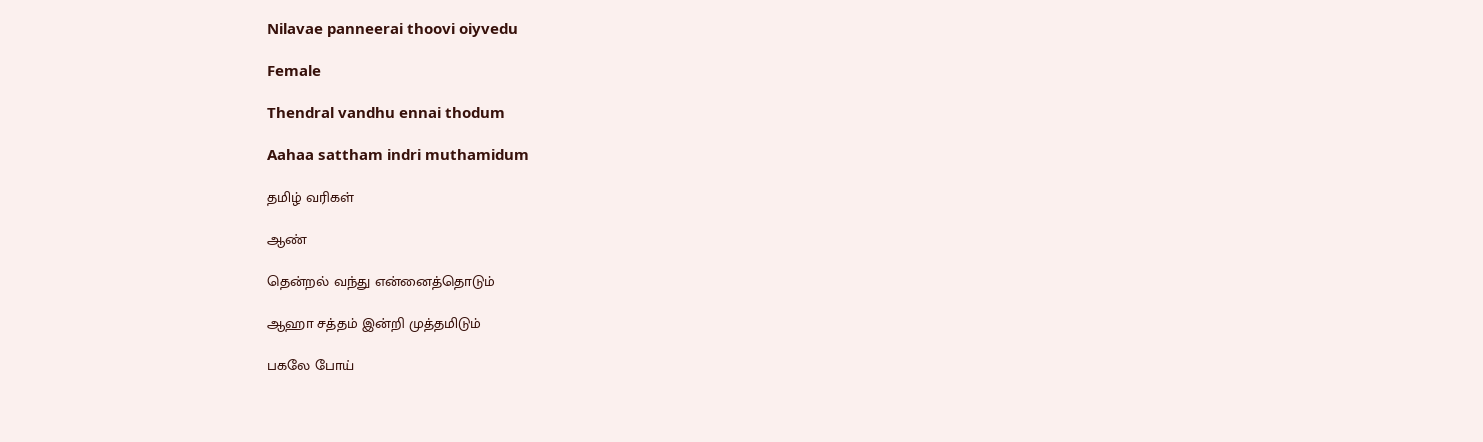Nilavae panneerai thoovi oiyvedu

Female

Thendral vandhu ennai thodum

Aahaa sattham indri muthamidum

தமிழ் வரிகள்

ஆண்

தென்றல் வந்து என்னைத்தொடும்

ஆஹா சத்தம் இன்றி முத்தமிடும்

பகலே போய்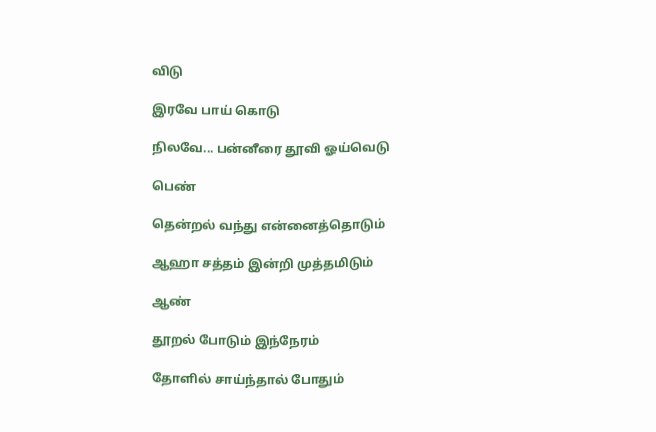விடு

இரவே பாய் கொடு

நிலவே... பன்னீரை தூவி ஓய்வெடு

பெண்

தென்றல் வந்து என்னைத்தொடும்

ஆஹா சத்தம் இன்றி முத்தமிடும்

ஆண்

தூறல் போடும் இந்நேரம்

தோளில் சாய்ந்தால் போதும்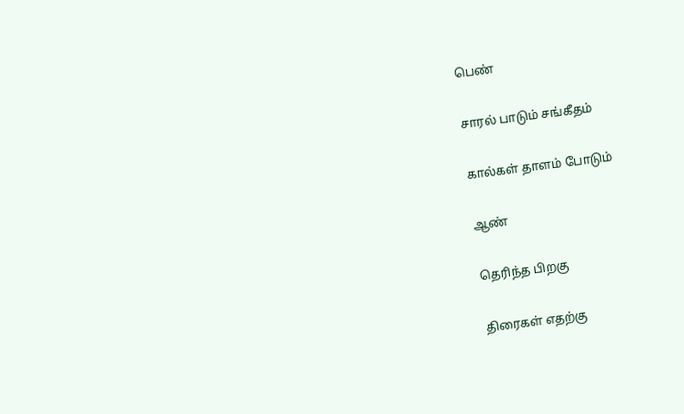பெண்

சாரல் பாடும் சங்கீதம்

கால்கள் தாளம் போடும்

ஆண்

தெரிந்த பிறகு

திரைகள் எதற்கு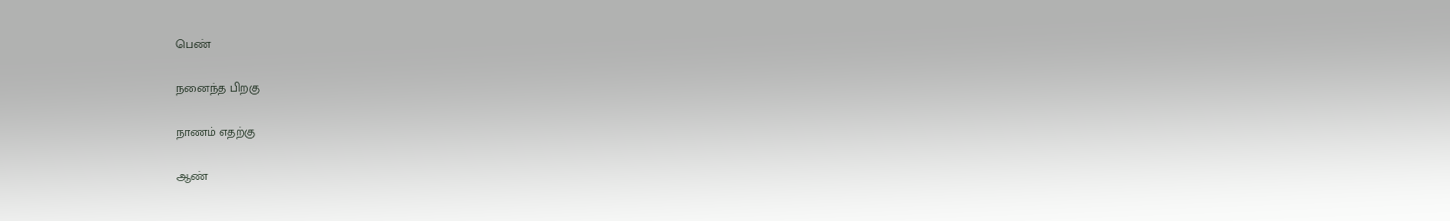பெண்

நனைந்த பிறகு

நாணம் எதற்கு

ஆண்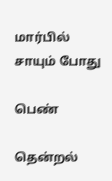மார்பில் சாயும் போது

பெண்

தென்றல்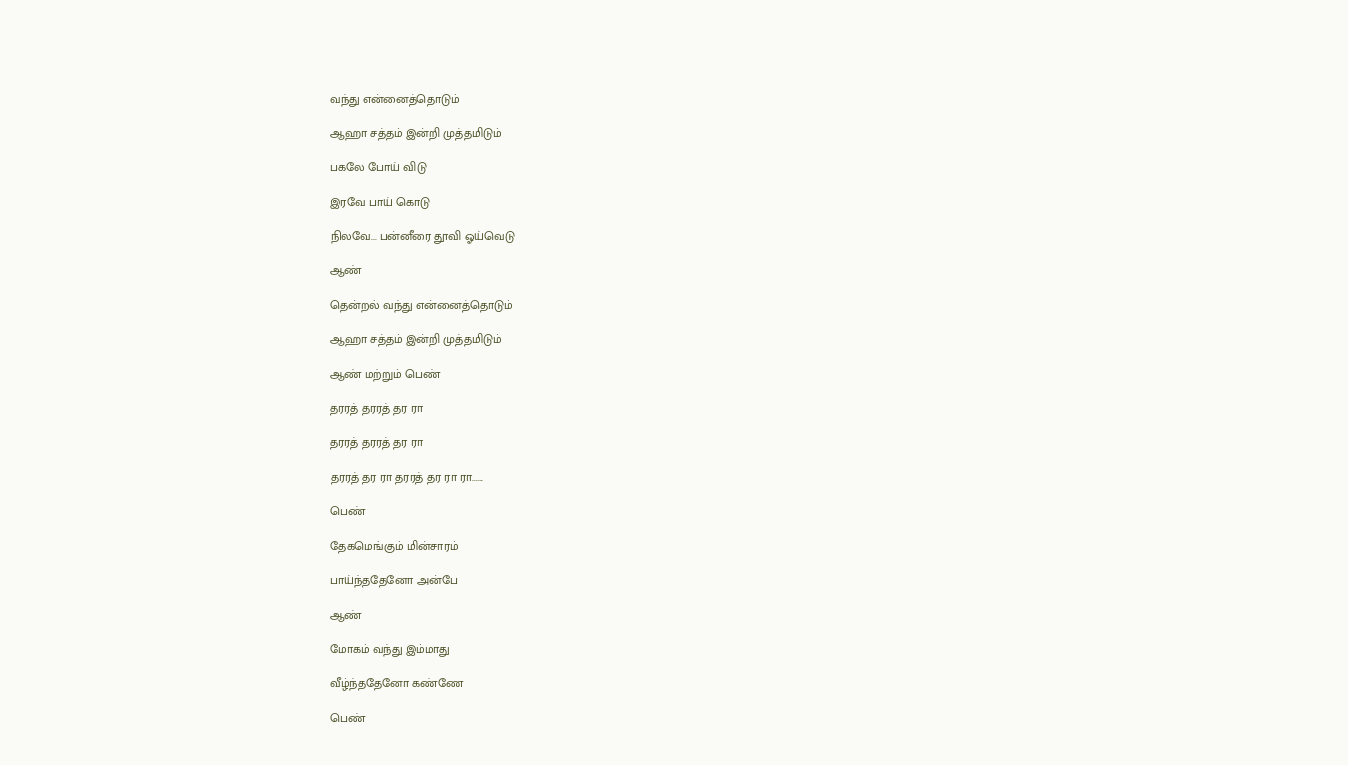வந்து என்னைத்தொடும்

ஆஹா சத்தம் இன்றி முத்தமிடும்

பகலே போய் விடு

இரவே பாய் கொடு

நிலவே... பன்னீரை தூவி ஓய்வெடு

ஆண்

தென்றல் வந்து என்னைத்தொடும்

ஆஹா சத்தம் இன்றி முத்தமிடும்

ஆண் மற்றும் பெண்

தரரத் தரரத் தர ரா

தரரத் தரரத் தர ரா

தரரத் தர ரா தரரத் தர ரா ரா......

பெண்

தேகமெங்கும் மின்சாரம்

பாய்ந்ததேனோ அன்பே

ஆண்

மோகம் வந்து இம்மாது

வீழ்ந்ததேனோ கண்ணே

பெண்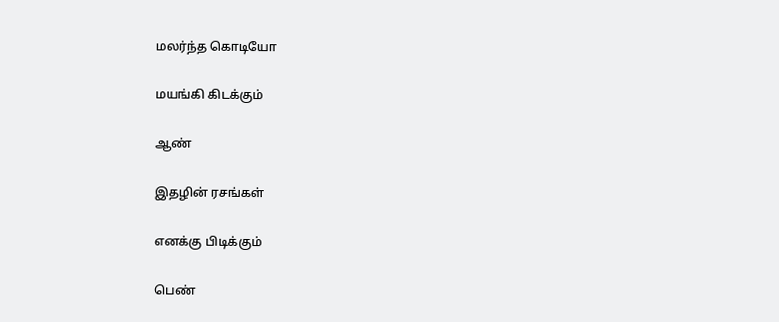மலர்ந்த கொடியோ

மயங்கி கிடக்கும்

ஆண்

இதழின் ரசங்கள்

எனக்கு பிடிக்கும்

பெண்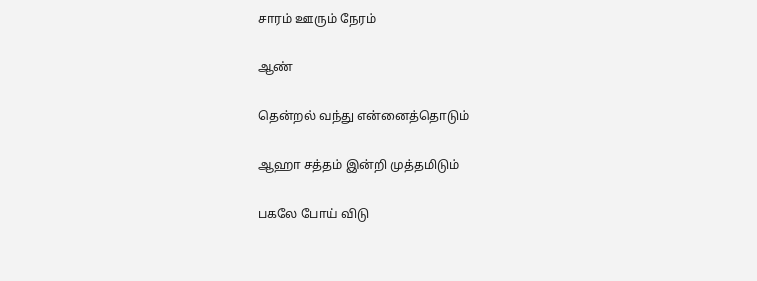சாரம் ஊரும் நேரம்

ஆண்

தென்றல் வந்து என்னைத்தொடும்

ஆஹா சத்தம் இன்றி முத்தமிடும்

பகலே போய் விடு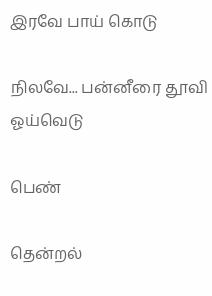இரவே பாய் கொடு

நிலவே... பன்னீரை தூவி ஓய்வெடு

பெண்

தென்றல்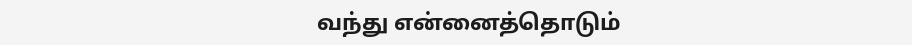வந்து என்னைத்தொடும்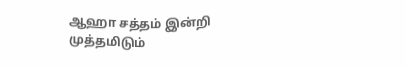ஆஹா சத்தம் இன்றி முத்தமிடும்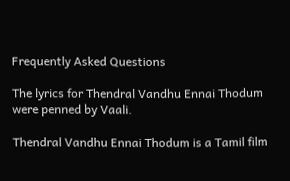Frequently Asked Questions

The lyrics for Thendral Vandhu Ennai Thodum were penned by Vaali.

Thendral Vandhu Ennai Thodum is a Tamil film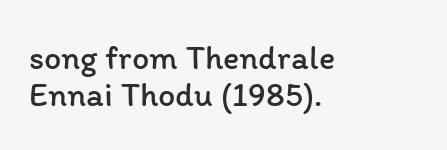song from Thendrale Ennai Thodu (1985).